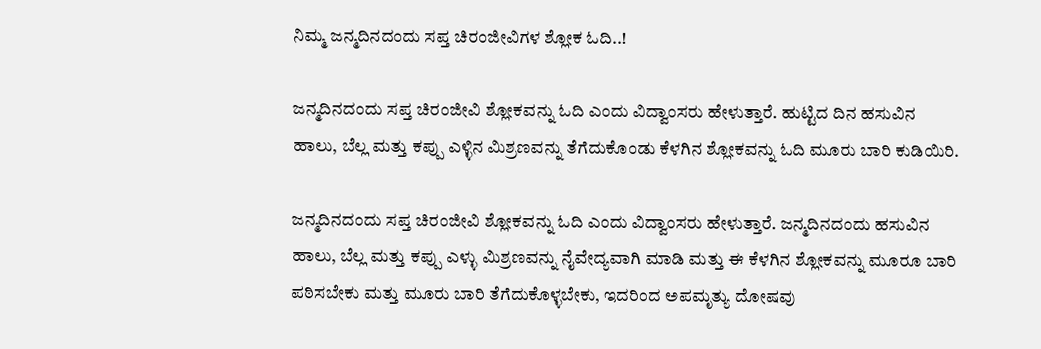ನಿಮ್ಮ ಜನ್ಮದಿನದಂದು ಸಪ್ತ ಚಿರಂಜೀವಿಗಳ ಶ್ಲೋಕ ಓದಿ..!

ಜನ್ಮದಿನದಂದು ಸಪ್ತ ಚಿರಂಜೀವಿ ಶ್ಲೋಕವನ್ನು ಓದಿ ಎಂದು ವಿದ್ವಾಂಸರು ಹೇಳುತ್ತಾರೆ. ಹುಟ್ಟಿದ ದಿನ ಹಸುವಿನ ಹಾಲು, ಬೆಲ್ಲ ಮತ್ತು ಕಪ್ಪು ಎಳ್ಳಿನ ಮಿಶ್ರಣವನ್ನು ತೆಗೆದುಕೊಂಡು ಕೆಳಗಿನ ಶ್ಲೋಕವನ್ನು ಓದಿ ಮೂರು ಬಾರಿ ಕುಡಿಯಿರಿ.

ಜನ್ಮದಿನದಂದು ಸಪ್ತ ಚಿರಂಜೀವಿ ಶ್ಲೋಕವನ್ನು ಓದಿ ಎಂದು ವಿದ್ವಾಂಸರು ಹೇಳುತ್ತಾರೆ. ಜನ್ಮದಿನದಂದು ಹಸುವಿನ ಹಾಲು, ಬೆಲ್ಲ ಮತ್ತು ಕಪ್ಪು ಎಳ್ಳು ಮಿಶ್ರಣವನ್ನು ನೈವೇದ್ಯವಾಗಿ ಮಾಡಿ ಮತ್ತು ಈ ಕೆಳಗಿನ ಶ್ಲೋಕವನ್ನು ಮೂರೂ ಬಾರಿ ಪಠಿಸಬೇಕು ಮತ್ತು ಮೂರು ಬಾರಿ ತೆಗೆದುಕೊಳ್ಳಬೇಕು, ಇದರಿಂದ ಅಪಮೃತ್ಯು ದೋಷವು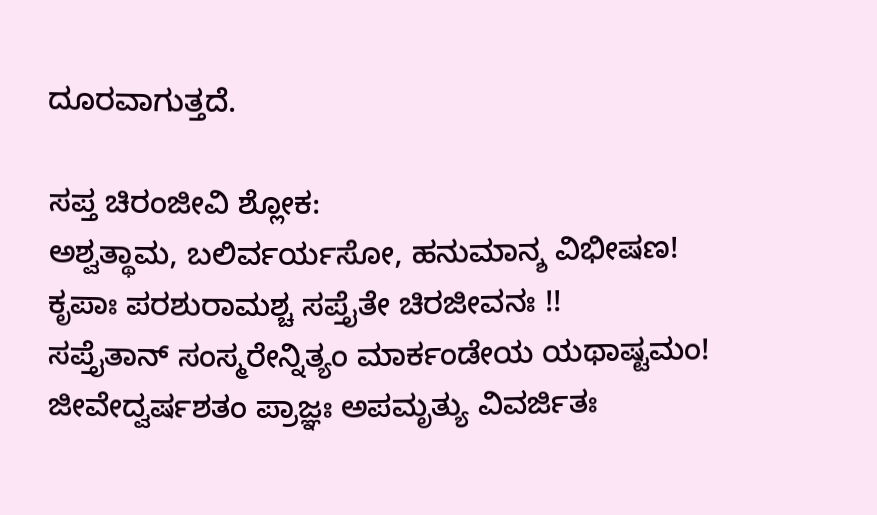ದೂರವಾಗುತ್ತದೆ.

ಸಪ್ತ ಚಿರಂಜೀವಿ ಶ್ಲೋಕ:
ಅಶ್ವತ್ಥಾಮ, ಬಲಿರ್ವರ್ಯಸೋ, ಹನುಮಾನ್ಶ ವಿಭೀಷಣ!
ಕೃಪಾಃ ಪರಶುರಾಮಶ್ಚ ಸಪ್ತೈತೇ ಚಿರಜೀವನಃ !!
ಸಪ್ತೈತಾನ್ ಸಂಸ್ಮರೇನ್ನಿತ್ಯಂ ಮಾರ್ಕಂಡೇಯ ಯಥಾಷ್ಟಮಂ!
ಜೀವೇದ್ವರ್ಷಶತಂ ಪ್ರಾಜ್ಞಃ ಅಪಮೃತ್ಯು ವಿವರ್ಜಿತಃ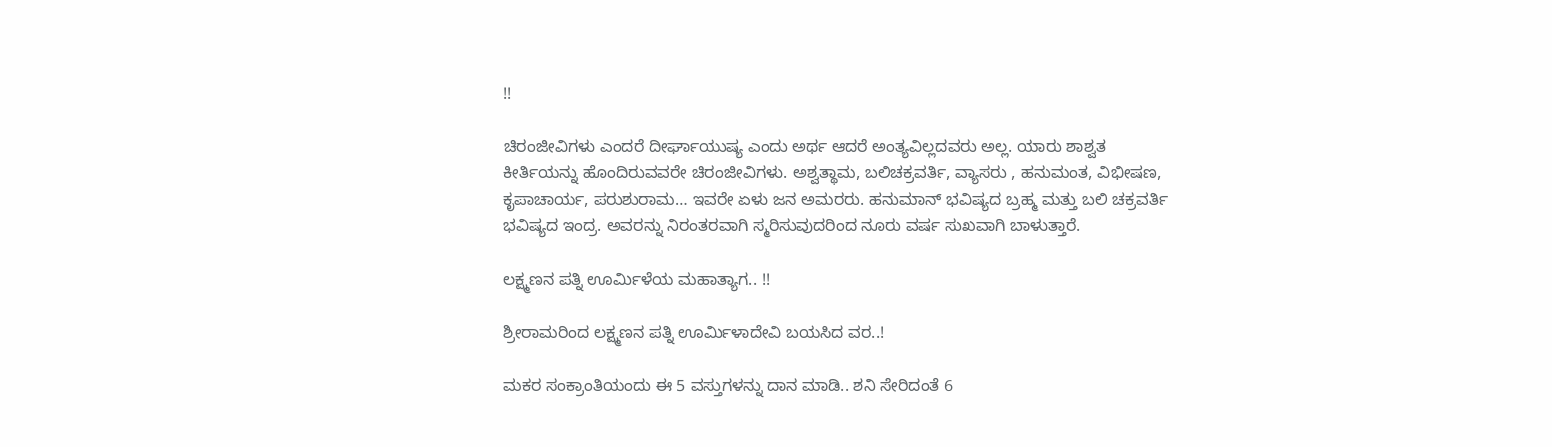!!

ಚಿರಂಜೀವಿಗಳು ಎಂದರೆ ದೀರ್ಘಾಯುಷ್ಯ ಎಂದು ಅರ್ಥ ಆದರೆ ಅಂತ್ಯವಿಲ್ಲದವರು ಅಲ್ಲ. ಯಾರು ಶಾಶ್ವತ ಕೀರ್ತಿಯನ್ನು ಹೊಂದಿರುವವರೇ ಚಿರಂಜೀವಿಗಳು. ಅಶ್ವತ್ಥಾಮ, ಬಲಿಚಕ್ರವರ್ತಿ, ವ್ಯಾಸರು , ಹನುಮಂತ, ವಿಭೀಷಣ, ಕೃಪಾಚಾರ್ಯ, ಪರುಶುರಾಮ… ಇವರೇ ಏಳು ಜನ ಅಮರರು. ಹನುಮಾನ್ ಭವಿಷ್ಯದ ಬ್ರಹ್ಮ ಮತ್ತು ಬಲಿ ಚಕ್ರವರ್ತಿ ಭವಿಷ್ಯದ ಇಂದ್ರ. ಅವರನ್ನು ನಿರಂತರವಾಗಿ ಸ್ಮರಿಸುವುದರಿಂದ ನೂರು ವರ್ಷ ಸುಖವಾಗಿ ಬಾಳುತ್ತಾರೆ.

ಲಕ್ಷ್ಮಣನ ಪತ್ನಿ ಊರ್ಮಿಳೆಯ ಮಹಾತ್ಯಾಗ.. !!

ಶ್ರೀರಾಮರಿಂದ ಲಕ್ಷ್ಮಣನ ಪತ್ನಿ ಊರ್ಮಿಳಾದೇವಿ ಬಯಸಿದ ವರ..!

ಮಕರ ಸಂಕ್ರಾಂತಿಯಂದು ಈ 5 ವಸ್ತುಗಳನ್ನು ದಾನ ಮಾಡಿ.. ಶನಿ ಸೇರಿದಂತೆ 6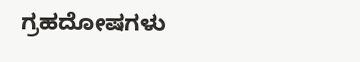ಗ್ರಹದೋಷಗಳು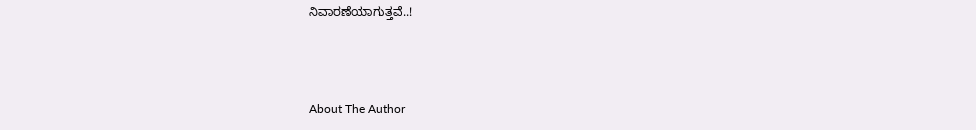ನಿವಾರಣೆಯಾಗುತ್ತವೆ..!



About The Author